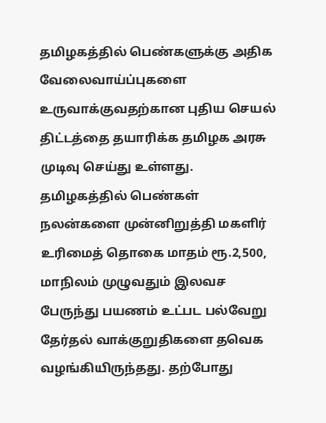தமிழகத்தில் பெண்களுக்கு அதிக வேலைவாய்ப்புகளை உருவாக்குவதற்கான புதிய செயல் திட்டத்தை தயாரிக்க தமிழக அரசு முடிவு செய்து உள்ளது.
தமிழகத்தில் பெண்கள் நலன்களை முன்னிறுத்தி மகளிர் உரிமைத் தொகை மாதம் ரூ.2,500, மாநிலம் முழுவதும் இலவச பேருந்து பயணம் உட்பட பல்வேறு தேர்தல் வாக்குறுதிகளை தவெக வழங்கியிருந்தது. தற்போது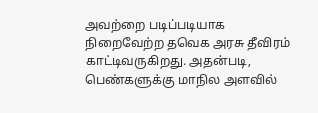அவற்றை படிப்படியாக நிறைவேற்ற தவெக அரசு தீவிரம் காட்டிவருகிறது. அதன்படி, பெண்களுக்கு மாநில அளவில்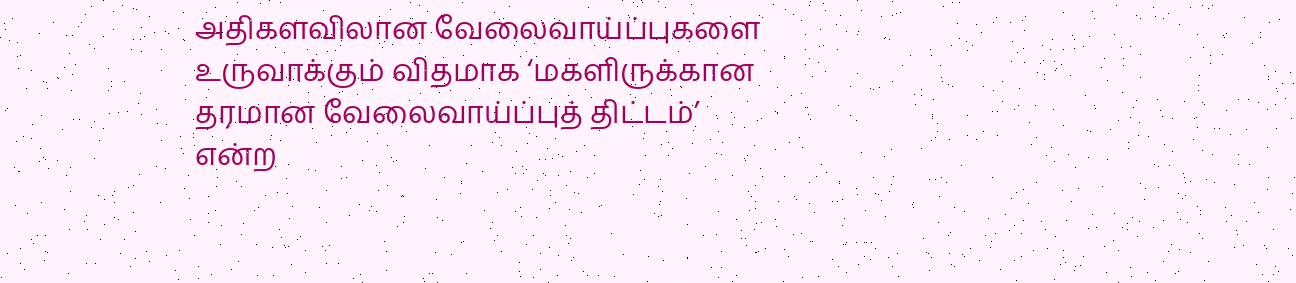அதிகளவிலான வேலைவாய்ப்புகளை உருவாக்கும் விதமாக ‘மகளிருக்கான தரமான வேலைவாய்ப்புத் திட்டம்’ என்ற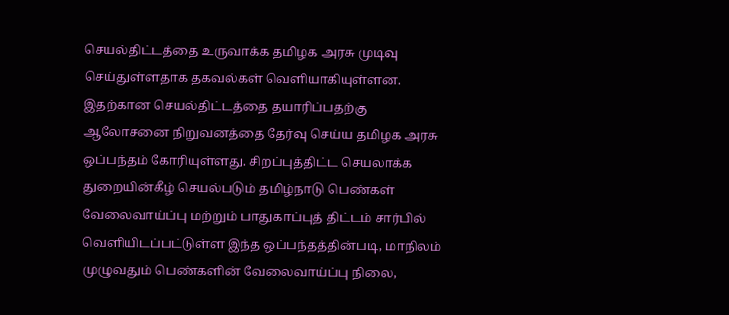செயல்திட்டத்தை உருவாக்க தமிழக அரசு முடிவு செய்துள்ளதாக தகவல்கள் வெளியாகியுள்ளன.
இதற்கான செயல்திட்டத்தை தயாரிப்பதற்கு ஆலோசனை நிறுவனத்தை தேர்வு செய்ய தமிழக அரசு ஒப்பந்தம் கோரியுள்ளது. சிறப்புத்திட்ட செயலாக்க துறையின்கீழ் செயல்படும் தமிழ்நாடு பெண்கள் வேலைவாய்ப்பு மற்றும் பாதுகாப்புத் திட்டம் சார்பில் வெளியிடப்பட்டுள்ள இந்த ஒப்பந்தத்தின்படி, மாநிலம் முழுவதும் பெண்களின் வேலைவாய்ப்பு நிலை,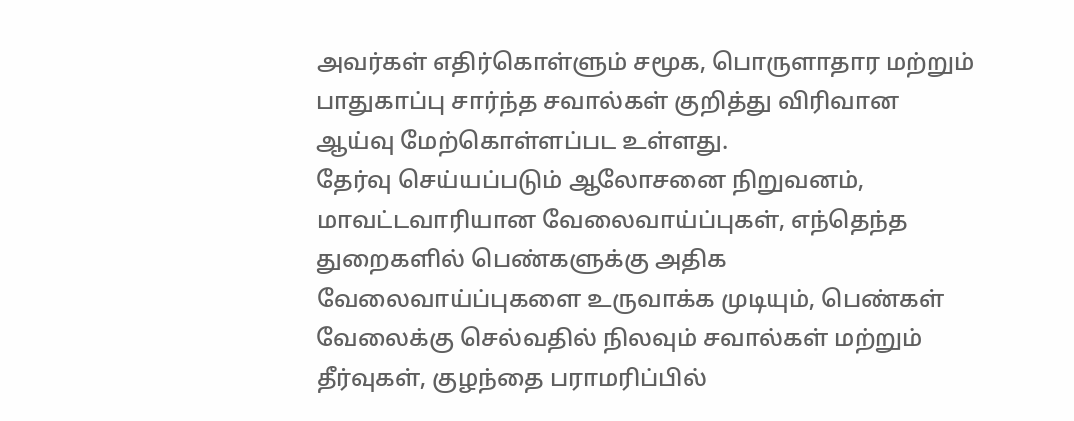அவர்கள் எதிர்கொள்ளும் சமூக, பொருளாதார மற்றும் பாதுகாப்பு சார்ந்த சவால்கள் குறித்து விரிவான ஆய்வு மேற்கொள்ளப்பட உள்ளது.
தேர்வு செய்யப்படும் ஆலோசனை நிறுவனம், மாவட்டவாரியான வேலைவாய்ப்புகள், எந்தெந்த துறைகளில் பெண்களுக்கு அதிக வேலைவாய்ப்புகளை உருவாக்க முடியும், பெண்கள் வேலைக்கு செல்வதில் நிலவும் சவால்கள் மற்றும் தீர்வுகள், குழந்தை பராமரிப்பில்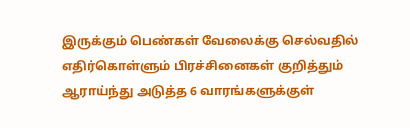இருக்கும் பெண்கள் வேலைக்கு செல்வதில் எதிர்கொள்ளும் பிரச்சினைகள் குறித்தும் ஆராய்ந்து அடுத்த 6 வாரங்களுக்குள்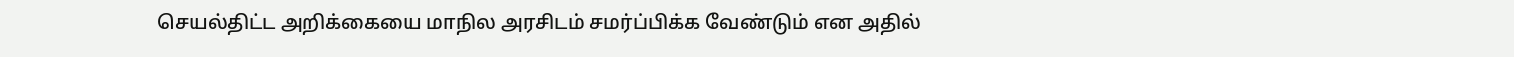செயல்திட்ட அறிக்கையை மாநில அரசிடம் சமர்ப்பிக்க வேண்டும் என அதில்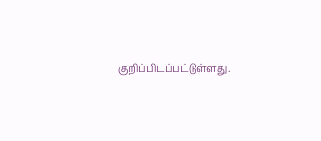குறிப்பிடப்பட்டுள்ளது.